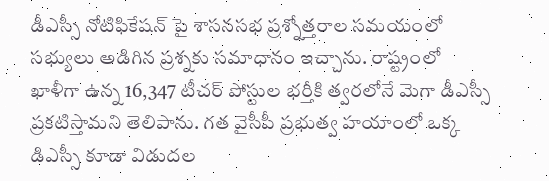డీఎస్సీ నోటిఫికేషన్ పై శాసనసభ ప్రశ్నోత్తరాల సమయంలో సభ్యులు అడిగిన ప్రశ్నకు సమాధానం ఇచ్చాను. రాష్ట్రంలో ఖాళీగా ఉన్న 16,347 టీచర్ పోస్టుల భర్తీకి త్వరలోనే మెగా డీఎస్సీ ప్రకటిస్తామని తెలిపాను. గత వైసీపీ ప్రభుత్వ హయాంలో ఒక్క డిఎస్సీ కూడా విడుదల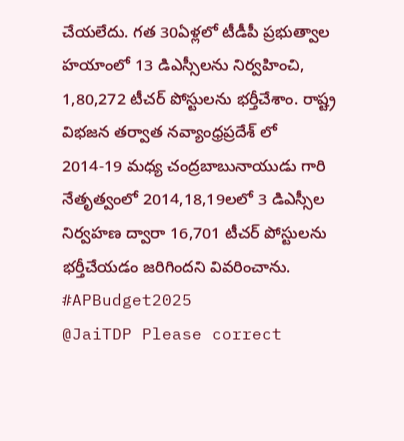చేయలేదు. గత 30ఏళ్లలో టీడీపీ ప్రభుత్వాల హయాంలో 13 డిఎస్సీలను నిర్వహించి, 1,80,272 టీచర్ పోస్టులను భర్తీచేశాం. రాష్ట్ర విభజన తర్వాత నవ్యాంధ్రప్రదేశ్ లో 2014-19 మధ్య చంద్రబాబునాయుడు గారి నేతృత్వంలో 2014,18,19లలో 3 డిఎస్సీల నిర్వహణ ద్వారా 16,701 టీచర్ పోస్టులను భర్తీచేయడం జరిగిందని వివరించాను.
#APBudget2025
@JaiTDP Please correct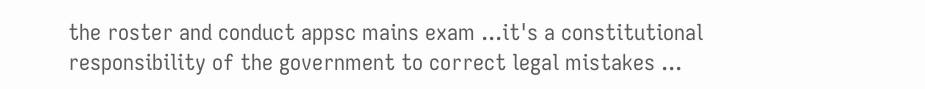the roster and conduct appsc mains exam ...it's a constitutional responsibility of the government to correct legal mistakes ...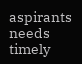aspirants needs timely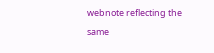webnote reflecting the same